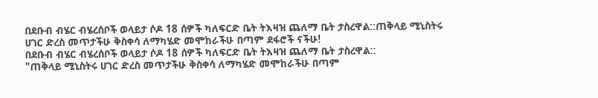በደቡብ ብሄር ብሄረሰቦች ወላይታ ሶዶ 18 ሰዎች ካለፍርድ ቤት ትእዛዝ ጨለማ ቤት ታስረዋል::ጠቅላይ ሚኒስትሩ ሀገር ድረስ መጥታችሁ ቅስቀሳ ለማካሄድ መሞከራችሁ በጣም ደፋሮች ናችሁ!
በደቡብ ብሄር ብሄረሰቦች ወላይታ ሶዶ 18 ሰዎች ካለፍርድ ቤት ትእዛዝ ጨለማ ቤት ታስረዋል::
"ጠቅላይ ሚኒስትሩ ሀገር ድረስ መጥታችሁ ቅስቀሳ ለማካሄድ መሞከራችሁ በጣም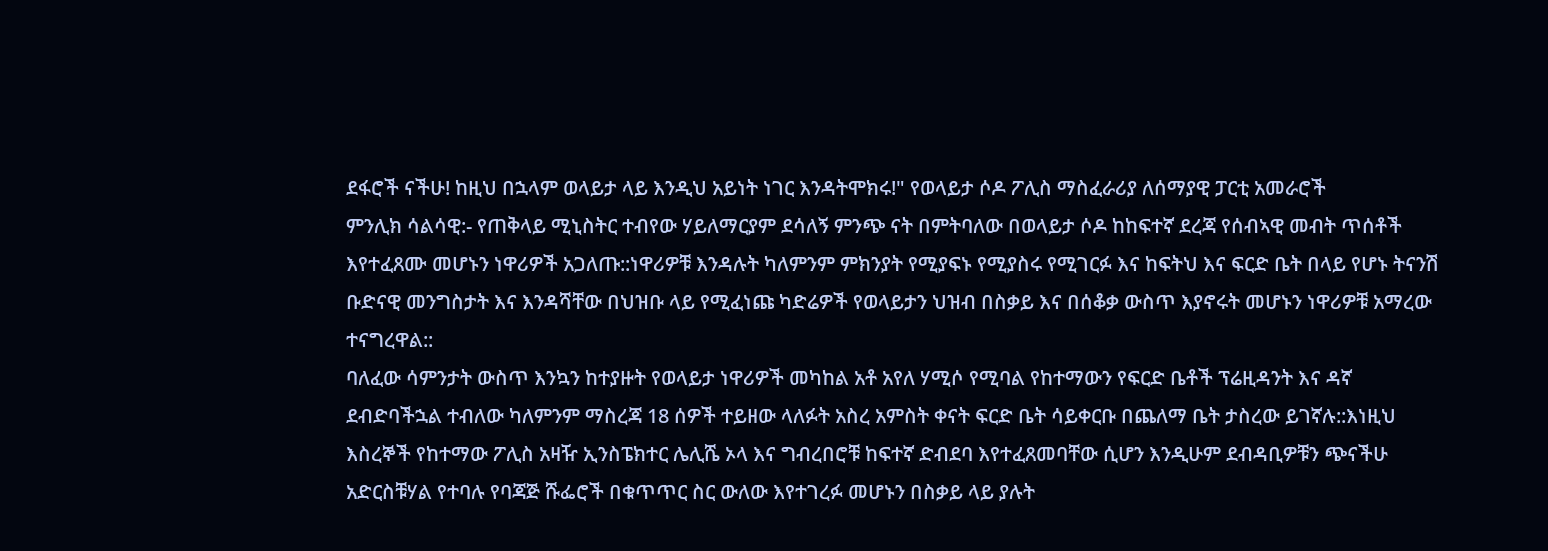ደፋሮች ናችሁ! ከዚህ በኋላም ወላይታ ላይ እንዲህ አይነት ነገር እንዳትሞክሩ!" የወላይታ ሶዶ ፖሊስ ማስፈራሪያ ለሰማያዊ ፓርቲ አመራሮች
ምንሊክ ሳልሳዊ:- የጠቅላይ ሚኒስትር ተብየው ሃይለማርያም ደሳለኝ ምንጭ ናት በምትባለው በወላይታ ሶዶ ከከፍተኛ ደረጃ የሰብኣዊ መብት ጥሰቶች እየተፈጸሙ መሆኑን ነዋሪዎች አጋለጡ::ነዋሪዎቹ እንዳሉት ካለምንም ምክንያት የሚያፍኑ የሚያስሩ የሚገርፉ እና ከፍትህ እና ፍርድ ቤት በላይ የሆኑ ትናንሽ ቡድናዊ መንግስታት እና እንዳሻቸው በህዝቡ ላይ የሚፈነጩ ካድሬዎች የወላይታን ህዝብ በስቃይ እና በሰቆቃ ውስጥ እያኖሩት መሆኑን ነዋሪዎቹ አማረው ተናግረዋል::
ባለፈው ሳምንታት ውስጥ እንኳን ከተያዙት የወላይታ ነዋሪዎች መካከል አቶ አየለ ሃሚሶ የሚባል የከተማውን የፍርድ ቤቶች ፕሬዚዳንት እና ዳኛ ደብድባችኋል ተብለው ካለምንም ማስረጃ 18 ሰዎች ተይዘው ላለፉት አስረ አምስት ቀናት ፍርድ ቤት ሳይቀርቡ በጨለማ ቤት ታስረው ይገኛሉ::እነዚህ እስረኞች የከተማው ፖሊስ አዛዥ ኢንስፔክተር ሌሊሼ ኦላ እና ግብረበሮቹ ከፍተኛ ድብደባ እየተፈጸመባቸው ሲሆን እንዲሁም ደብዳቢዎቹን ጭናችሁ አድርስቹሃል የተባሉ የባጃጅ ሹፌሮች በቁጥጥር ስር ውለው እየተገረፉ መሆኑን በስቃይ ላይ ያሉት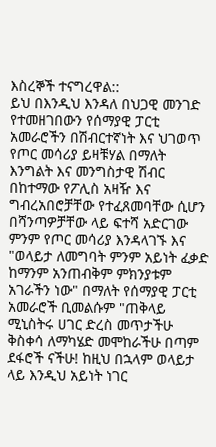እስረኞች ተናግረዋል::
ይህ በእንዲህ እንዳለ በህጋዊ መንገድ የተመዘገበውን የሰማያዊ ፓርቲ አመራሮችን በሽብርተኛነት እና ህገወጥ የጦር መሳሪያ ይዛቹሃል በማለት እንግልት እና መንግስታዊ ሽብር በከተማው የፖሊስ አዛዥ እና ግብረአበሮቻቸው የተፈጸመባቸው ሲሆን በሻንጣዎቻቸው ላይ ፍተሻ አድርገው ምንም የጦር መሳሪያ እንዳላገኙ እና "ወላይታ ለመግባት ምንም አይነት ፈቃድ ከማንም አንጠብቅም ምክንያቱም አገራችን ነው" በማለት የሰማያዊ ፓርቲ አመራሮች ቢመልሱም "ጠቅላይ ሚኒስትሩ ሀገር ድረስ መጥታችሁ ቅስቀሳ ለማካሄድ መሞከራችሁ በጣም ደፋሮች ናችሁ! ከዚህ በኋላም ወላይታ ላይ እንዲህ አይነት ነገር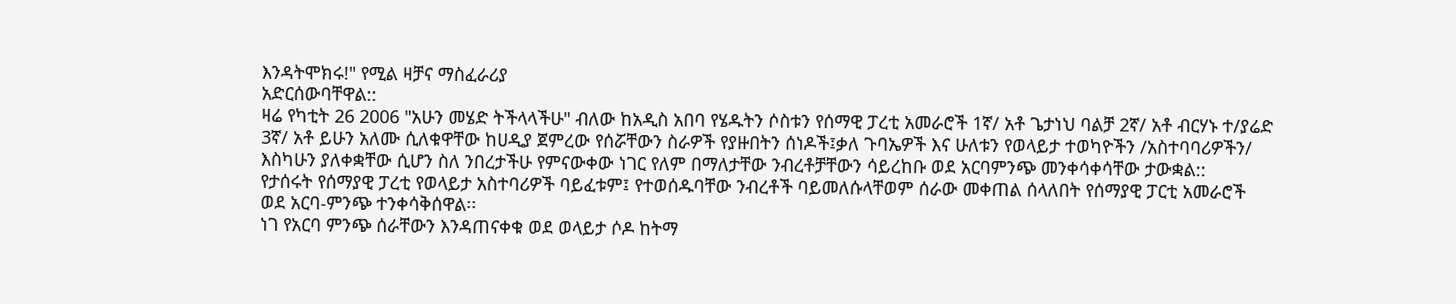እንዳትሞክሩ!" የሚል ዛቻና ማስፈራሪያ
አድርሰውባቸዋል::
ዛሬ የካቲት 26 2006 "አሁን መሄድ ትችላላችሁ" ብለው ከአዲስ አበባ የሄዱትን ሶስቱን የሰማዊ ፓረቲ አመራሮች 1ኛ/ አቶ ጌታነህ ባልቻ 2ኛ/ አቶ ብርሃኑ ተ/ያሬድ 3ኛ/ አቶ ይሁን አለሙ ሲለቁዋቸው ከሀዲያ ጀምረው የሰሯቸውን ስራዎች የያዙበትን ሰነዶች፤ቃለ ጉባኤዎች እና ሁለቱን የወላይታ ተወካዮችን /አስተባባሪዎችን/ እስካሁን ያለቀቋቸው ሲሆን ስለ ንበረታችሁ የምናውቀው ነገር የለም በማለታቸው ንብረቶቻቸውን ሳይረከቡ ወደ አርባምንጭ መንቀሳቀሳቸው ታውቋል::
የታሰሩት የሰማያዊ ፓረቲ የወላይታ አስተባሪዎች ባይፈቱም፤ የተወሰዱባቸው ንብረቶች ባይመለሱላቸወም ሰራው መቀጠል ሰላለበት የሰማያዊ ፓርቲ አመራሮች ወደ አርባ-ምንጭ ተንቀሳቅሰዋል፡፡
ነገ የአርባ ምንጭ ሰራቸውን እንዳጠናቀቁ ወደ ወላይታ ሶዶ ከትማ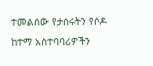ተመልሰው የታሰሩትን የሶዶ ከተማ አስተባባሪዎችን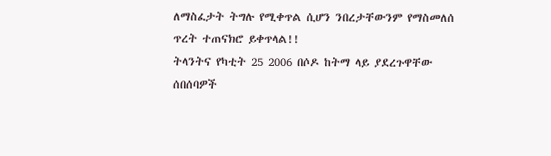ለማስፈታት ትግሉ የሚቀጥል ሲሆን ንበረታቸውንም የማስመለሰ ጥረት ተጠናክሮ ይቀጥላል!!
ትላንትና የካቲት 25 2006 በሶዶ ከትማ ላይ ያደረጉዋቸው ሰበሰባዎች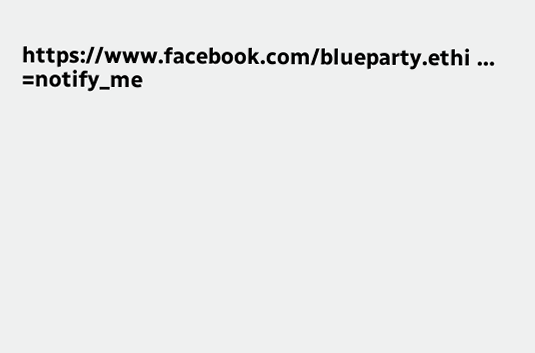https://www.facebook.com/blueparty.ethi … =notify_me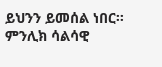ይህንን ይመሰል ነበር፡፡ምንሊክ ሳልሳዊ